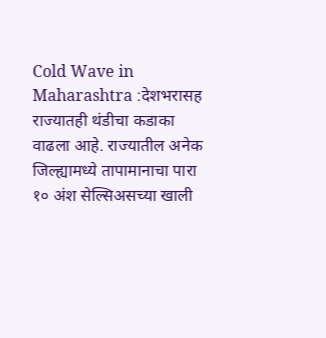Cold Wave in Maharashtra :देशभरासह राज्यातही थंडीचा कडाका वाढला आहे. राज्यातील अनेक जिल्ह्यामध्ये तापामानाचा पारा १० अंश सेल्सिअसच्या खाली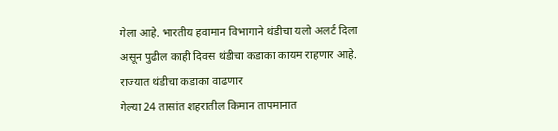गेला आहे. भारतीय हवामान विभागाने थंडीचा यलो अलर्ट दिला असून पुढील काही दिवस थंडीचा कडाका कायम राहणार आहे.
राज्यात थंडीचा कडाका वाढणार
गेल्या 24 तासांत शहरातील किमान तापमानात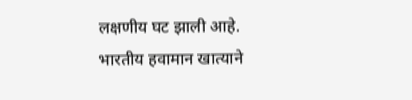लक्षणीय घट झाली आहे. भारतीय हवामान खात्याने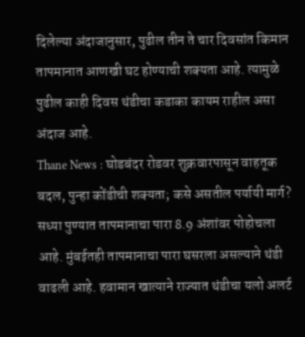दिलेल्या अंदाजानुसार, पुढील तीन ते चार दिवसांत किमान तापमानात आणखी घट होण्याची शक्यता आहे. त्यामुळे पुढील काही दिवस थंडीचा कडाका कायम राहील असा अंदाज आहे.
Thane News : घोडबंदर रोडवर शुक्रवारपासून वाहतूक बदल, पुन्हा कोंडीची शक्यता; कसे असतील पर्यायी मार्ग?
सध्या पुण्यात तापमानाचा पारा 8.9 अंशांवर पोहोचला आहे. मुंबईतही तापमानाचा पारा घसरला असल्याने थंडी वाढली आहे. हवामान खात्याने राज्यात थंडीचा यलो अलर्ट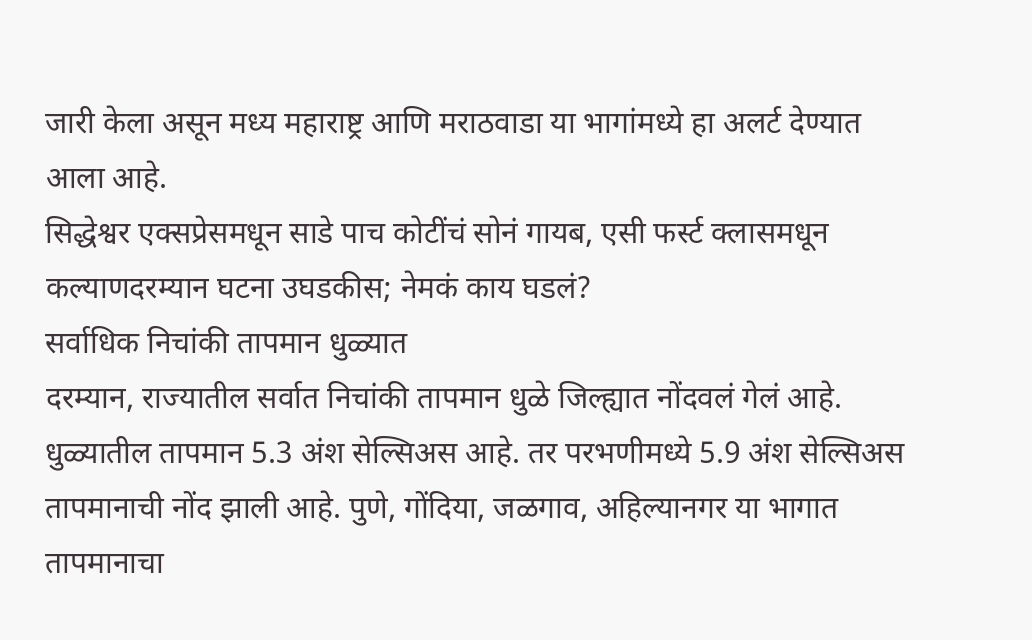जारी केला असून मध्य महाराष्ट्र आणि मराठवाडा या भागांमध्ये हा अलर्ट देण्यात आला आहे.
सिद्धेश्वर एक्सप्रेसमधून साडे पाच कोटींचं सोनं गायब, एसी फर्स्ट क्लासमधून कल्याणदरम्यान घटना उघडकीस; नेमकं काय घडलं?
सर्वाधिक निचांकी तापमान धुळ्यात
दरम्यान, राज्यातील सर्वात निचांकी तापमान धुळे जिल्ह्यात नोंदवलं गेलं आहे. धुळ्यातील तापमान 5.3 अंश सेल्सिअस आहे. तर परभणीमध्ये 5.9 अंश सेल्सिअस तापमानाची नोंद झाली आहे. पुणे, गोंदिया, जळगाव, अहिल्यानगर या भागात तापमानाचा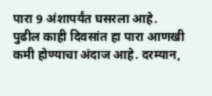पारा 9 अंशापर्यंत घसरला आहे. पुढील काही दिवसांत हा पारा आणखी कमी होण्याचा अंदाज आहे. दरम्यान,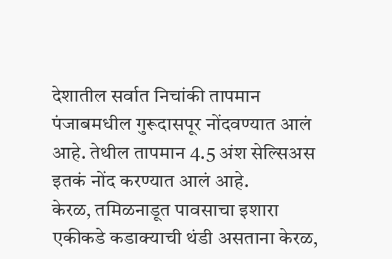देशातील सर्वात निचांकी तापमान पंजाबमधील गुरूदासपूर नोंदवण्यात आलं आहे. तेथील तापमान 4.5 अंश सेल्सिअस इतकं नोंद करण्यात आलं आहे.
केरळ, तमिळनाडूत पावसाचा इशारा
एकीकडे कडाक्याची थंडी असताना केरळ,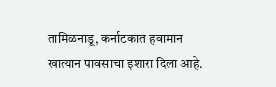तामिळनाडू, कर्नाटकात हवामान खात्यान पावसाचा इशारा दिला आहे.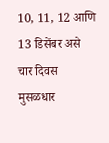10, 11, 12 आणि 13 डिसेंबर असे चार दिवस मुसळधार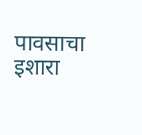पावसाचा इशारा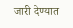जारी देण्यात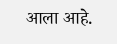आला आहे.